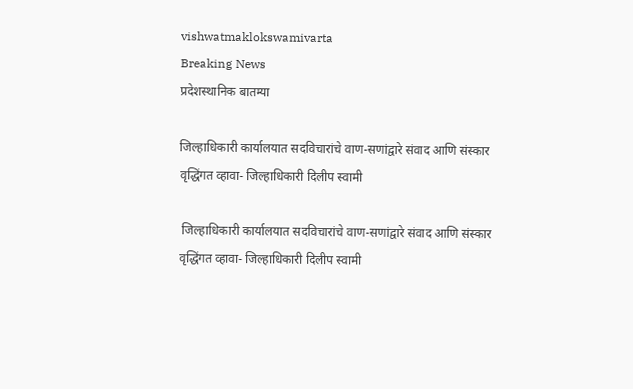vishwatmaklokswamivarta
Breaking News
प्रदेशस्थानिक बातम्या

जिल्हाधिकारी कार्यालयात सदविचारांचे वाण-सणांद्वारे संवाद आणि संस्कार वृद्धिंगत व्हावा- जिल्हाधिकारी दिलीप स्वामी

 जिल्हाधिकारी कार्यालयात सदविचारांचे वाण-सणांद्वारे संवाद आणि संस्कार वृद्धिंगत व्हावा- जिल्हाधिकारी दिलीप स्वामी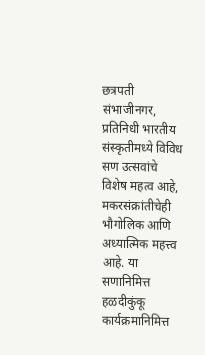छत्रपती संभाजीनगर, प्रतिनिधी भारतीय संस्कृतीमध्ये विविध सण उत्सवांचे विशेष महत्व आहे, मकरसंक्रांतीचेही भौगोलिक आणि अध्यात्मिक महत्त्व आहे. या सणानिमित्त हळदीकुंकू कार्यक्रमानिमित्त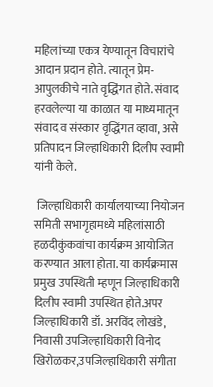महिलांच्या एकत्र येण्यातून विचारांचे आदान प्रदान होते. त्यातून प्रेम-आपुलकीचे नाते वृद्धिंगत होते. संवाद हरवलेल्या या काळात या माध्यमातून संवाद व संस्कार वृद्धिंगत व्हावा, असे प्रतिपादन जिल्हाधिकारी दिलीप स्वामी यांनी केले.

 जिल्हाधिकारी कार्यालयाच्या नियोजन समिती सभागृहामध्ये महिलांसाठी हळदीकुंकवांचा कार्यक्रम आयोजित करण्यात आला होता. या कार्यक्रमास प्रमुख उपस्थिती म्हणून जिल्हाधिकारी दिलीप स्वामी उपस्थित होते.अपर जिल्हाधिकारी डॉ. अरविंद लोखंडे, निवासी उपजिल्हाधिकारी विनोद खिरोळकर,उपजिल्हाधिकारी संगीता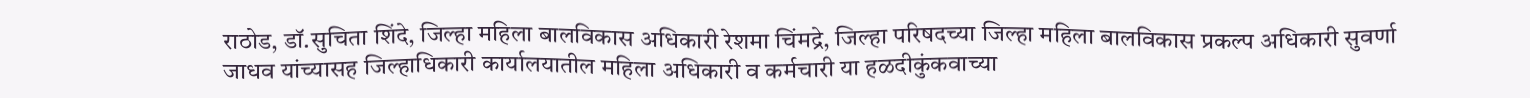राठोड, डॉ.सुचिता शिंदे, जिल्हा महिला बालविकास अधिकारी रेशमा चिंमद्रे, जिल्हा परिषदच्या जिल्हा महिला बालविकास प्रकल्प अधिकारी सुवर्णा जाधव यांच्यासह जिल्हाधिकारी कार्यालयातील महिला अधिकारी व कर्मचारी या हळदीकुंकवाच्या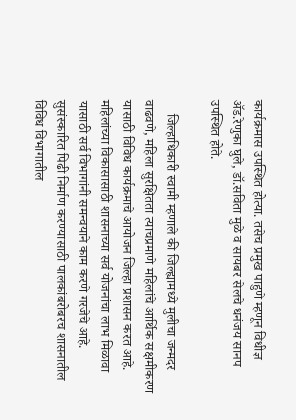कार्यक्रमास उपस्थित होत्या. तसेच प्रमुख पाहुणे म्हणून विधीज्ञ ॲड.रेणुका घुले, डॉ.सविता मुळे व सायबर सेलचे धनंजय सानप उपस्थित होते.

    जिल्हाधिकारी स्वामी म्हणाले की जिल्ह्यामध्ये मुलीचा जन्मदर वाढवणे, महिला सुरक्षितता त्याचप्रमाणे महिलांचे आर्थिक सक्षमीकरण यासाठी विविध कार्यक्रमाचे आयोजन जिल्हा प्रशासन करत आहे. महिलांच्या विकासासाठी शासनाच्या सर्व योजनांचा लाभ मिळावा यासाठी सर्व विभागांनी समन्वयाने काम करणे गरजेचे आहे. सुसंस्कारित पिढी निर्माण करण्यासाठी पालकांबरोबरच शासनातील विविध विभागातील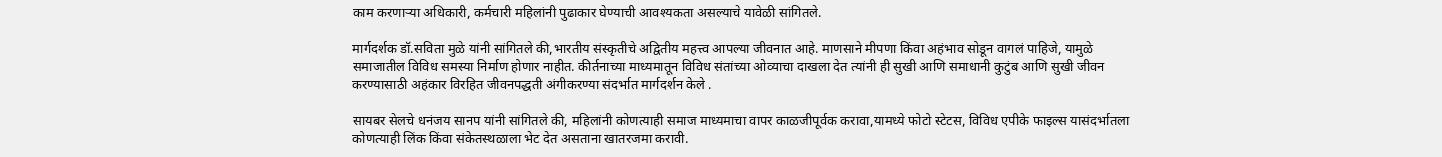काम करणाऱ्या अधिकारी, कर्मचारी महिलांनी पुढाकार घेण्याची आवश्यकता असल्याचे यावेळी सांगितले.

मार्गदर्शक डॉ.सविता मुळे यांनी सांगितले की,भारतीय संस्कृतीचे अद्वितीय महत्त्व आपल्या जीवनात आहे. माणसाने मीपणा किंवा अहंभाव सोडून वागलं पाहिजे, यामुळे समाजातील विविध समस्या निर्माण होणार नाहीत. कीर्तनाच्या माध्यमातून विविध संतांच्या ओव्याचा दाखला देत त्यांनी ही सुखी आणि समाधानी कुटुंब आणि सुखी जीवन करण्यासाठी अहंकार विरहित जीवनपद्धती अंगीकरण्या संदर्भात मार्गदर्शन केले .

सायबर सेलचे धनंजय सानप यांनी सांगितले की, महिलांनी कोणत्याही समाज माध्यमाचा वापर काळजीपूर्वक करावा,यामध्ये फोटो स्टेटस, विविध एपीके फाइल्स यासंदर्भातला कोणत्याही लिंक किंवा संकेतस्थळाला भेट देत असताना खातरजमा करावी.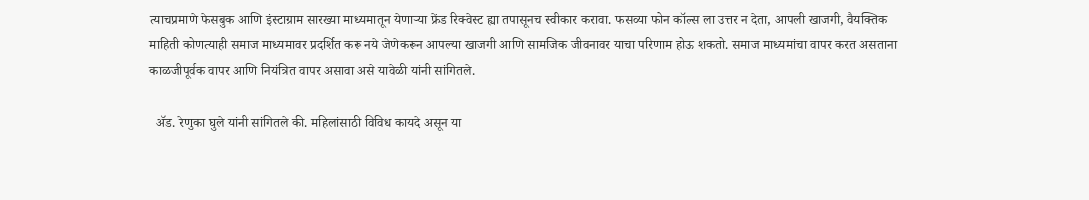त्याचप्रमाणे फेसबुक आणि इंस्टाग्राम सारख्या माध्यमातून येणाऱ्या फ्रेंड रिक्वेस्ट ह्या तपासूनच स्वीकार करावा. फसव्या फोन कॉल्स ला उत्तर न देता, आपली खाजगी, वैयक्तिक माहिती कोणत्याही समाज माध्यमावर प्रदर्शित करू नये जेणेकरून आपल्या खाजगी आणि सामजिक जीवनावर याचा परिणाम होऊ शकतो. समाज माध्यमांचा वापर करत असताना काळजीपूर्वक वापर आणि नियंत्रित वापर असावा असे यावेळी यांनी सांगितले.

  ॲड. रेणुका घुले यांनी सांगितले की. महिलांसाठी विविध कायदे असून या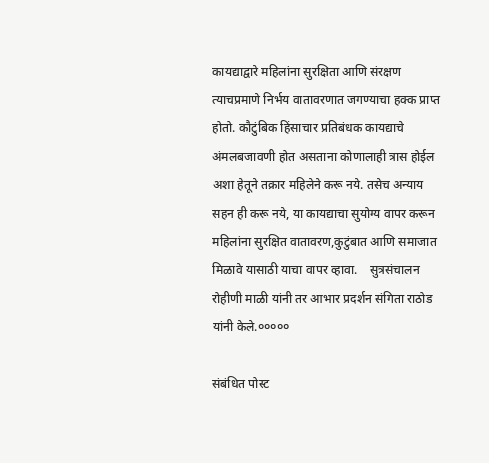कायद्याद्वारे महिलांना सुरक्षिता आणि संरक्षण त्याचप्रमाणे निर्भय वातावरणात जगण्याचा हक्क प्राप्त होतो. कौटुंबिक हिंसाचार प्रतिबंधक कायद्याचे अंमलबजावणी होत असताना कोणालाही त्रास होईल अशा हेतूने तक्रार महिलेने करू नये. तसेच अन्याय सहन ही करू नये, या कायद्याचा सुयोग्य वापर करून महिलांना सुरक्षित वातावरण,कुटुंबात आणि समाजात मिळावे यासाठी याचा वापर व्हावा.    सुत्रसंचालन रोहीणी माळी यांनी तर आभार प्रदर्शन संगिता राठोड यांनी केले.०००००

संबंधित पोस्ट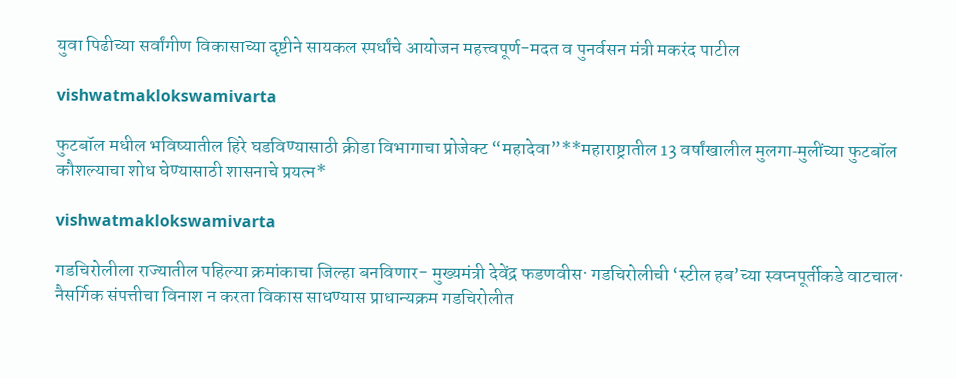युवा पिढीच्या सर्वांगीण विकासाच्या दृष्टीने सायकल स्पर्धांचे आयोजन महत्त्वपूर्ण-मदत व पुनर्वसन मंत्री मकरंद पाटील

vishwatmaklokswamivarta

फुटबॉल मधील भविष्यातील हिरे घडविण्यासाठी क्रीडा विभागाचा प्रोजेक्ट “महादेवा”**महाराष्ट्रातील 13 वर्षांखालील मुलगा‑मुलींच्या फुटबॉल कौशल्याचा शोध घेण्यासाठी शासनाचे प्रयत्न*

vishwatmaklokswamivarta

गडचिरोलीला राज्यातील पहिल्या क्रमांकाचा जिल्हा बनविणार- मुख्यमंत्री देवेंद्र फडणवीस· गडचिरोलीची ‘स्टील हब’च्या स्वप्नपूर्तीकडे वाटचाल· नैसर्गिक संपत्तीचा विनाश न करता विकास साधण्यास प्राधान्यक्रम गडचिरोलीत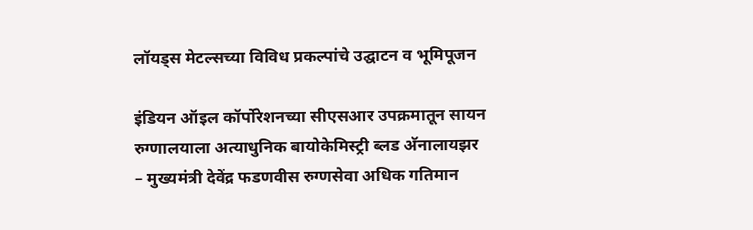लॉयड्स मेटल्सच्या विविध प्रकल्पांचे उद्घाटन व भूमिपूजन

इंडियन ऑइल कॉर्पोरेशनच्या सीएसआर उपक्रमातून सायन रुग्णालयाला अत्याधुनिक बायोकेमिस्ट्री ब्लड अ‍ॅनालायझर – मुख्यमंत्री देवेंद्र फडणवीस रुग्णसेवा अधिक गतिमान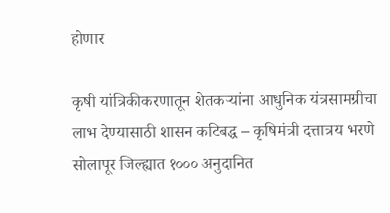होणार

कृषी यांत्रिकीकरणातून शेतकऱ्यांना आधुनिक यंत्रसामग्रीचा लाभ देण्यासाठी शासन कटिबद्ध – कृषिमंत्री दत्तात्रय भरणे सोलापूर जिल्ह्यात १००० अनुदानित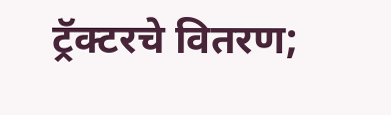ट्रॅक्टरचे वितरण;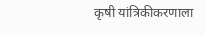कृषी यांत्रिकीकरणाला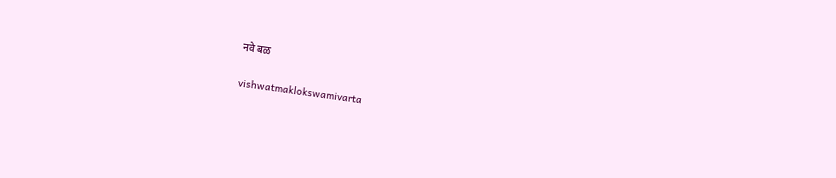नवे बळ

vishwatmaklokswamivarta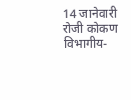14 जानेवारी रोजी कोकण विभागीय-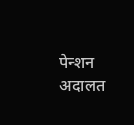पेन्शन अदालत